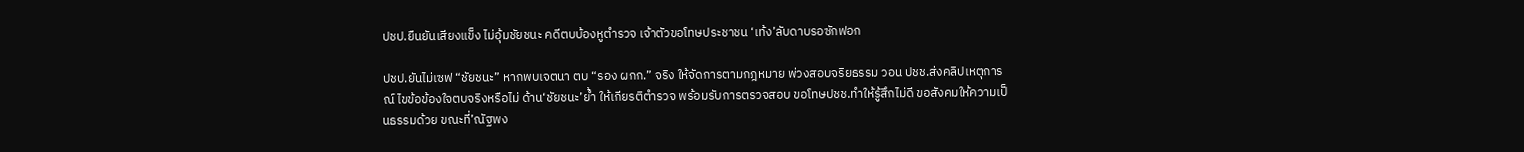ปชป.ยืนยันเสียงแข็ง ไม่อุ้มชัยชนะ คดีตบบ้องหูตำรวจ เจ้าตัวขอโทษประชาชน ‘เท้ง’ลับดาบรอซักฟอก

ปชป.ยันไม่เซฟ “ชัยชนะ” หากพบเจตนา ตบ “รอง ผกก.” จริง ให้จัดการตามกฎหมาย พ่วงสอบจริยธรรม วอน ปชช.ส่งคลิปเหตุการณ์ ไขข้อข้องใจตบจริงหรือไม่ ด้าน‘ชัยชนะ’ย้ำ ให้เกียรติตำรวจ พร้อมรับการตรวจสอบ ขอโทษปชช.ทำให้รู้สึกไม่ดี ขอสังคมให้ความเป็นธรรมด้วย ขณะที่’ณัฐพง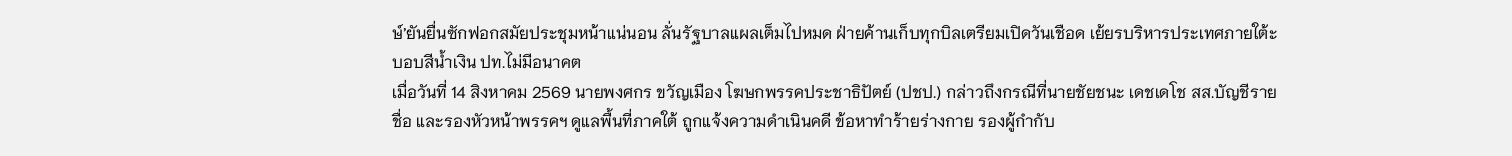ษ์’ยันยื่นซักฟอกสมัยประชุมหน้าแน่นอน ลั่นรัฐบาลแผลเต็มไปหมด ฝ่ายค้านเก็บทุกบิลเตรียมเปิดวันเชือด เย้ยรบริหารประเทศภายใต้ะบอบสีน้ำเงิน ปท.ไม่มีอนาคต
เมื่อวันที่ 14 สิงหาคม 2569 นายพงศกร ขวัญเมือง โฆษกพรรคประชาธิปัตย์ (ปชป.) กล่าวถึงกรณีที่นายชัยชนะ เดชเดโช สส.บัญชีรายชื่อ และรองหัวหน้าพรรคฯ ดูแลพื้นที่ภาคใต้ ถูกแจ้งความดำเนินคดี ข้อหาทำร้ายร่างกาย รองผู้กำกับ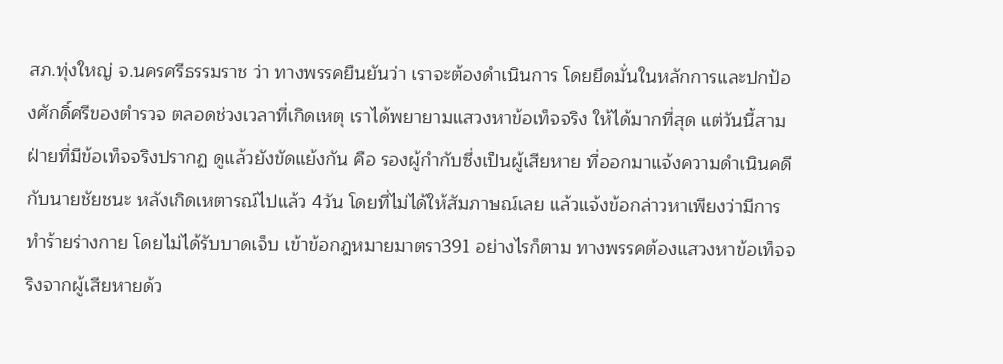สภ.ทุ่งใหญ่ จ.นครศรีธรรมราช ว่า ทางพรรคยืนยันว่า เราจะต้องดำเนินการ โดยยึดมั่นในหลักการและปกป้องศักดิ์ศรีของตำรวจ ตลอดช่วงเวลาที่เกิดเหตุ เราได้พยายามแสวงหาข้อเท็จจริง ให้ได้มากที่สุด แต่วันนี้สามฝ่ายที่มีข้อเท็จจริงปรากฏ ดูแล้วยังขัดแย้งกัน คือ รองผู้กำกับซึ่งเป็นผู้เสียหาย ที่ออกมาแจ้งความดำเนินคดีกับนายชัยชนะ หลังเกิดเหตารณ์ไปแล้ว 4วัน โดยที่ไม่ได้ให้สัมภาษณ์เลย แล้วแจ้งข้อกล่าวหาเพียงว่ามีการทำร้ายร่างกาย โดยไม่ได้รับบาดเจ็บ เข้าข้อกฎหมายมาตรา391 อย่างไรก็ตาม ทางพรรคต้องแสวงหาข้อเท็จจริงจากผู้เสียหายด้ว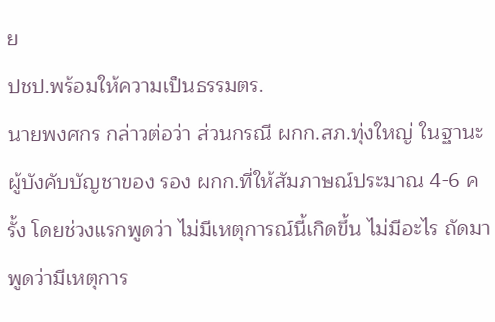ย
ปชป.พร้อมให้ความเป็นธรรมตร.
นายพงศกร กล่าวต่อว่า ส่วนกรณี ผกก.สภ.ทุ่งใหญ่ ในฐานะผู้บังคับบัญชาของ รอง ผกก.ที่ให้สัมภาษณ์ประมาณ 4-6 ครั้ง โดยช่วงแรกพูดว่า ไม่มีเหตุการณ์นี้เกิดขึ้น ไม่มีอะไร ถัดมาพูดว่ามีเหตุการ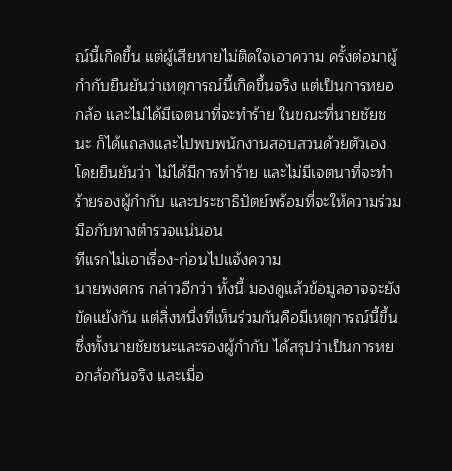ณ์นี้เกิดขึ้น แต่ผู้เสียหายไม่ติดใจเอาความ ครั้งต่อมาผู้กำกับยืนยันว่าเหตุการณ์นี้เกิดขึ้นจริง แต่เป็นการหยอกล้อ และไม่ได้มีเจตนาที่จะทำร้าย ในขณะที่นายชัยชนะ ก็ได้แถลงและไปพบพนักงานสอบสวนด้วยตัวเอง โดยยืนยันว่า ไม่ได้มีการทำร้าย และไม่มีเจตนาที่จะทำร้ายรองผู้กำกับ และประชาธิปัตย์พร้อมที่จะให้ความร่วมมือกับทางตำรวจแน่นอน
ทีแรกไม่เอาเรื่อง-ก่อนไปแจ้งความ
นายพงศกร กล่าวอีกว่า ทั้งนี้ มองดูแล้วข้อมูลอาจจะยังขัดแย้งกัน แต่สิ่งหนึ่งที่เห็นร่วมกันคือมีเหตุการณ์นี้ขึ้น ซึ่งทั้งนายชัยชนะและรองผู้กำกับ ได้สรุปว่าเป็นการหยอกล้อกันจริง และเมื่อ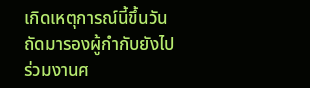เกิดเหตุการณ์นี้ขึ้นวันถัดมารองผู้กำกับยังไปร่วมงานศ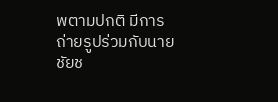พตามปกติ มีการถ่ายรูปร่วมกับนายชัยช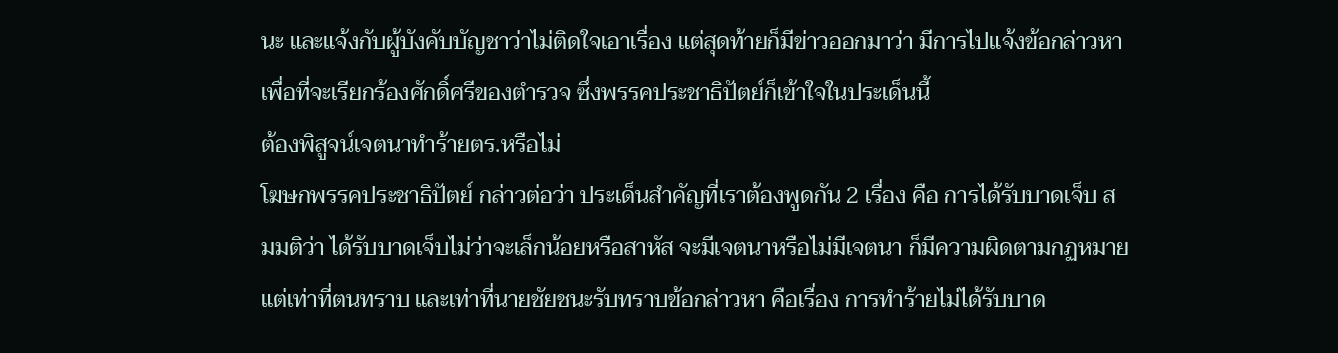นะ และแจ้งกับผู้บังคับบัญชาว่าไม่ติดใจเอาเรื่อง แต่สุดท้ายก็มีข่าวออกมาว่า มีการไปแจ้งข้อกล่าวหาเพื่อที่จะเรียกร้องศักดิ์ศรีของตำรวจ ซึ่งพรรคประชาธิปัตย์ก็เข้าใจในประเด็นนี้
ต้องพิสูจน์เจตนาทำร้ายตร.หรือไม่
โฆษกพรรคประชาธิปัตย์ กล่าวต่อว่า ประเด็นสำคัญที่เราต้องพูดกัน 2 เรื่อง คือ การได้รับบาดเจ็บ สมมติว่า ได้รับบาดเจ็บไม่ว่าจะเล็กน้อยหรือสาหัส จะมีเจตนาหรือไม่มีเจตนา ก็มีความผิดตามกฏหมายแต่เท่าที่ตนทราบ และเท่าที่นายชัยชนะรับทราบข้อกล่าวหา คือเรื่อง การทำร้ายไม่ได้รับบาด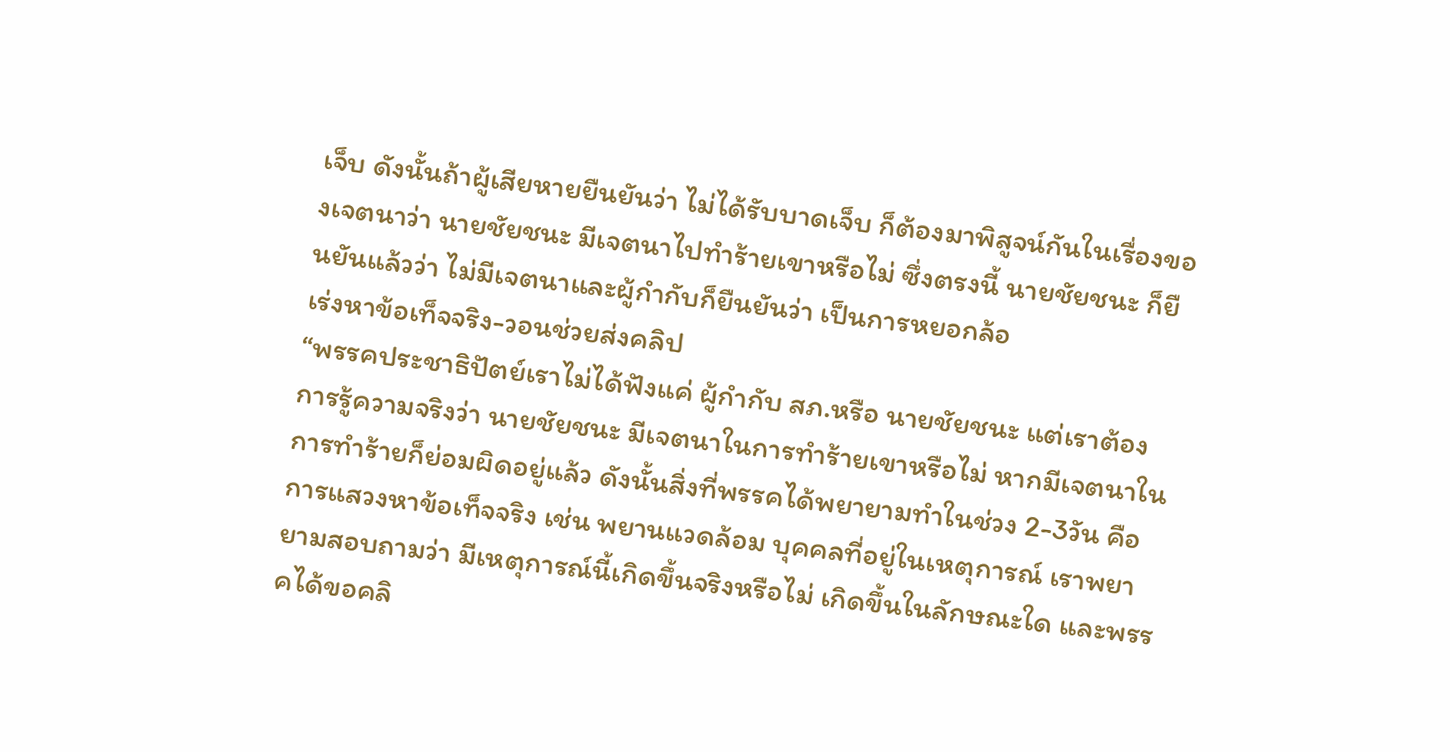เจ็บ ดังนั้นถ้าผู้เสียหายยืนยันว่า ไม่ได้รับบาดเจ็บ ก็ต้องมาพิสูจน์กันในเรื่องของเจตนาว่า นายชัยชนะ มีเจตนาไปทำร้ายเขาหรือไม่ ซึ่งตรงนี้ นายชัยชนะ ก็ยืนยันแล้วว่า ไม่มีเจตนาและผู้กำกับก็ยืนยันว่า เป็นการหยอกล้อ
เร่งหาข้อเท็จจริง-วอนช่วยส่งคลิป
“พรรคประชาธิปัตย์เราไม่ได้ฟังแค่ ผู้กำกับ สภ.หรือ นายชัยชนะ แต่เราต้องการรู้ความจริงว่า นายชัยชนะ มีเจตนาในการทำร้ายเขาหรือไม่ หากมีเจตนาในการทำร้ายก็ย่อมผิดอยู่แล้ว ดังนั้นสิ่งที่พรรคได้พยายามทำในช่วง 2-3วัน คือการแสวงหาข้อเท็จจริง เช่น พยานแวดล้อม บุคคลที่อยู่ในเหตุการณ์ เราพยายามสอบถามว่า มีเหตุการณ์นี้เกิดขึ้นจริงหรือไม่ เกิดขึ้นในลักษณะใด และพรรคได้ขอคลิ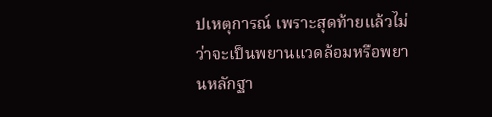ปเหตุการณ์ เพราะสุดท้ายแล้วไม่ว่าจะเป็นพยานแวดล้อมหรือพยานหลักฐา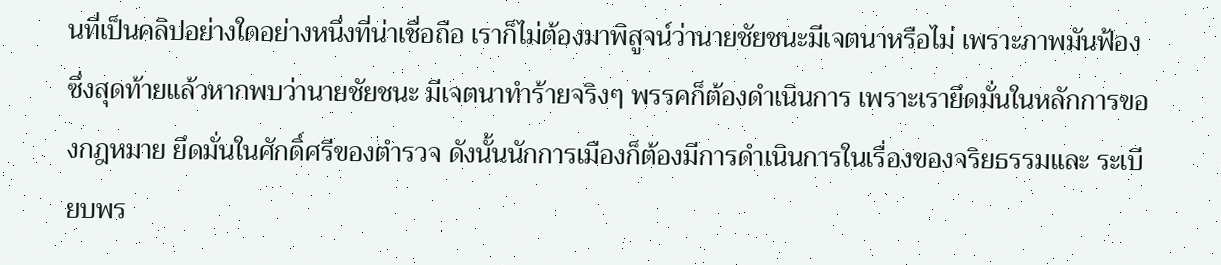นที่เป็นคลิปอย่างใดอย่างหนึ่งที่น่าเชื่อถือ เราก็ไม่ต้องมาพิสูจน์ว่านายชัยชนะมีเจตนาหรือไม่ เพราะภาพมันฟ้อง ซึ่งสุดท้ายแล้วหากพบว่านายชัยชนะ มีเจตนาทำร้ายจริงๆ พรรคก็ต้องดำเนินการ เพราะเรายึดมั่นในหลักการของกฎหมาย ยึดมั่นในศักดิ์ศรีของตำรวจ ดังนั้นนักการเมืองก็ต้องมีการดำเนินการในเรื่องของจริยธรรมและ ระเบียบพร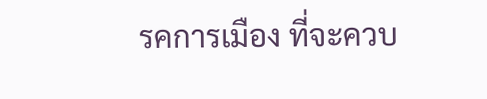รคการเมือง ที่จะควบ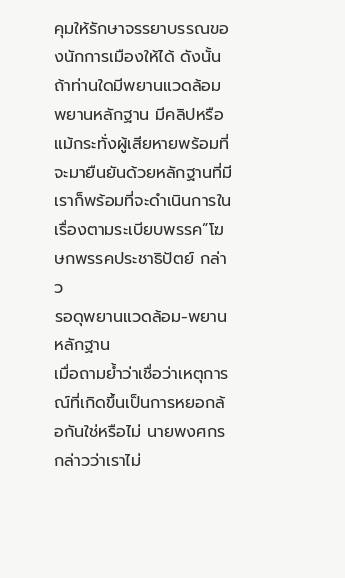คุมให้รักษาจรรยาบรรณของนักการเมืองให้ได้ ดังนั้นถ้าท่านใดมีพยานแวดล้อม พยานหลักฐาน มีคลิปหรือแม้กระทั่งผู้เสียหายพร้อมที่จะมายืนยันด้วยหลักฐานที่มี เราก็พร้อมที่จะดำเนินการในเรื่องตามระเบียบพรรค”โฆษกพรรคประชาธิปัตย์ กล่าว
รอดุพยานแวดล้อม-พยานหลักฐาน
เมื่อถามย้ำว่าเชื่อว่าเหตุการณ์ที่เกิดขึ้นเป็นการหยอกล้อกันใช่หรือไม่ นายพงศกรกล่าวว่าเราไม่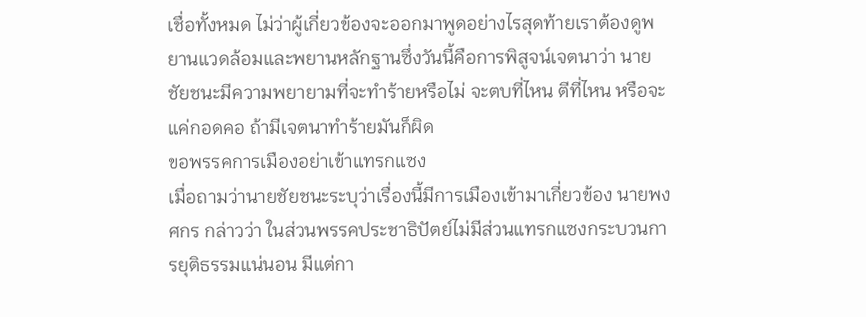เชื่อทั้งหมด ไม่ว่าผู้เกี่ยวข้องจะออกมาพูดอย่างไรสุดท้ายเราต้องดูพยานแวดล้อมและพยานหลักฐานซึ่งวันนี้คือการพิสูจน์เจตนาว่า นายชัยชนะมีความพยายามที่จะทำร้ายหรือไม่ จะตบที่ไหน ตีที่ไหน หรือจะแค่กอดคอ ถ้ามีเจตนาทำร้ายมันก็ผิด
ขอพรรคการเมืองอย่าเข้าแทรกแซง
เมื่อถามว่านายชัยชนะระบุว่าเรื่องนี้มีการเมืองเข้ามาเกี่ยวข้อง นายพงศกร กล่าวว่า ในส่วนพรรคประชาธิปัตย์ไม่มีส่วนแทรกแซงกระบวนการยุติธรรมแน่นอน มีแต่กา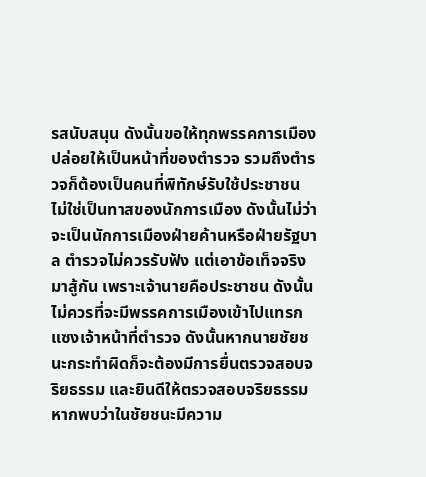รสนับสนุน ดังนั้นขอให้ทุกพรรคการเมืองปล่อยให้เป็นหน้าที่ของตำรวจ รวมถึงตำรวจก็ต้องเป็นคนที่พิทักษ์รับใช้ประชาชน ไม่ใช่เป็นทาสของนักการเมือง ดังนั้นไม่ว่าจะเป็นนักการเมืองฝ่ายค้านหรือฝ่ายรัฐบาล ตำรวจไม่ควรรับฟัง แต่เอาข้อเท็จจริงมาสู้กัน เพราะเจ้านายคือประชาชน ดังนั้นไม่ควรที่จะมีพรรคการเมืองเข้าไปแทรกแซงเจ้าหน้าที่ตำรวจ ดังนั้นหากนายชัยชนะกระทำผิดก็จะต้องมีการยื่นตรวจสอบจริยธรรม และยินดีให้ตรวจสอบจริยธรรมหากพบว่าในชัยชนะมีความ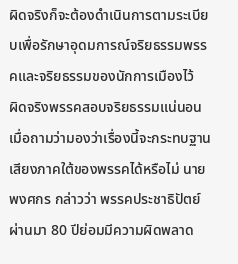ผิดจริงก็จะต้องดำเนินการตามระเบียบเพื่อรักษาอุดมการณ์จริยธรรมพรรคและจริยธรรมของนักการเมืองไว้
ผิดจริงพรรคสอบจริยธรรมแน่นอน
เมื่อถามว่ามองว่าเรื่องนี้จะกระทบฐานเสียงภาคใต้ของพรรคได้หรือไม่ นายพงศกร กล่าวว่า พรรคประชาธิปัตย์ผ่านมา 80 ปีย่อมมีความผิดพลาด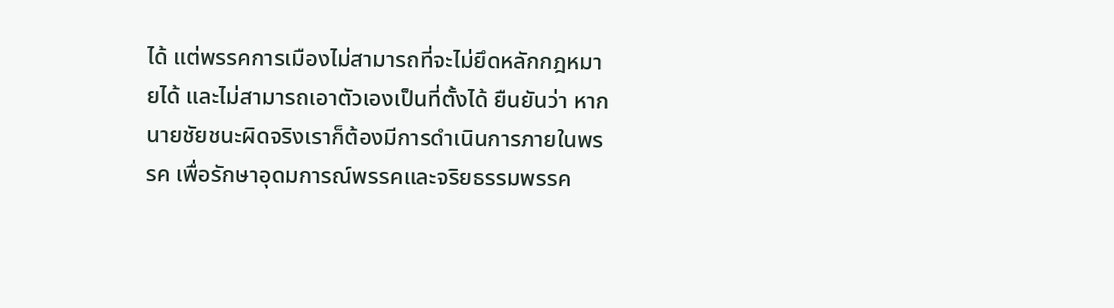ได้ แต่พรรคการเมืองไม่สามารถที่จะไม่ยึดหลักกฎหมายได้ และไม่สามารถเอาตัวเองเป็นที่ตั้งได้ ยืนยันว่า หากนายชัยชนะผิดจริงเราก็ต้องมีการดำเนินการภายในพรรค เพื่อรักษาอุดมการณ์พรรคและจริยธรรมพรรค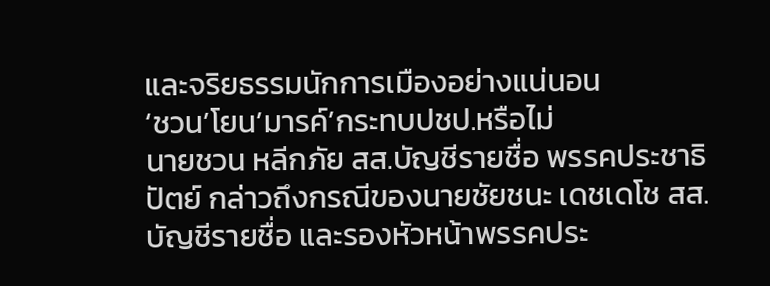และจริยธรรมนักการเมืองอย่างแน่นอน
‘ชวน’โยน’มารค์’กระทบปชป.หรือไม่
นายชวน หลีกภัย สส.บัญชีรายชื่อ พรรคประชาธิปัตย์ กล่าวถึงกรณีของนายชัยชนะ เดชเดโช สส.บัญชีรายชื่อ และรองหัวหน้าพรรคประ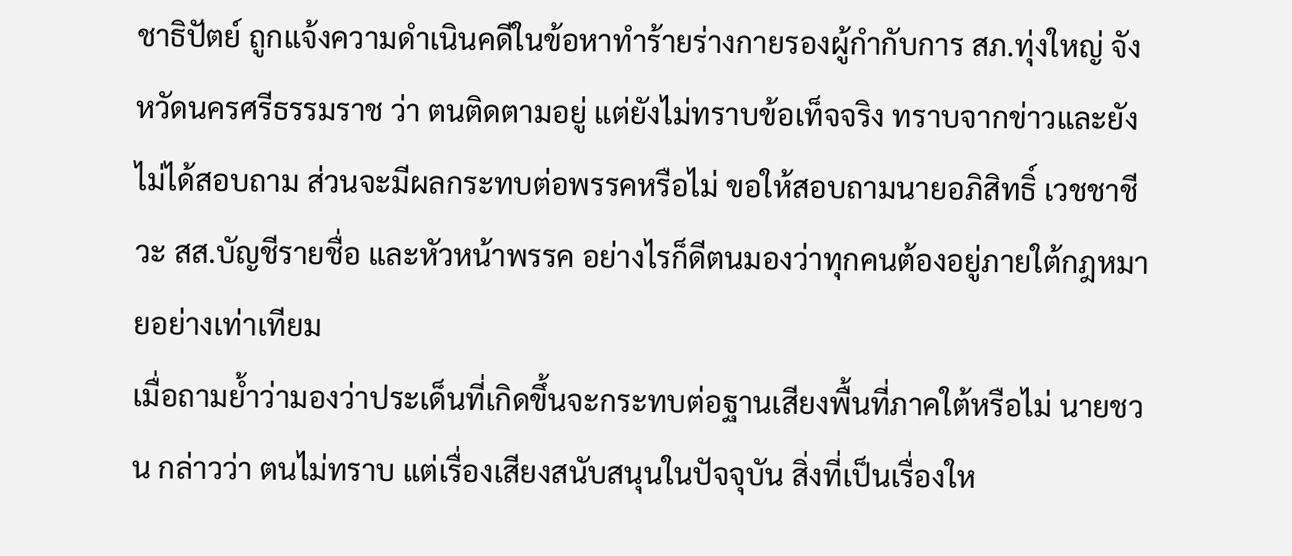ชาธิปัตย์ ถูกแจ้งความดำเนินคดีในข้อหาทำร้ายร่างกายรองผู้กำกับการ สภ.ทุ่งใหญ่ จังหวัดนครศรีธรรมราช ว่า ตนติดตามอยู่ แต่ยังไม่ทราบข้อเท็จจริง ทราบจากข่าวและยังไม่ได้สอบถาม ส่วนจะมีผลกระทบต่อพรรคหรือไม่ ขอให้สอบถามนายอภิสิทธิ์ เวชชาชีวะ สส.บัญชีรายชื่อ และหัวหน้าพรรค อย่างไรก็ดีตนมองว่าทุกคนต้องอยู่ภายใต้กฎหมายอย่างเท่าเทียม
เมื่อถามย้ำว่ามองว่าประเด็นที่เกิดขึ้นจะกระทบต่อฐานเสียงพื้นที่ภาคใต้หรือไม่ นายชวน กล่าวว่า ตนไม่ทราบ แต่เรื่องเสียงสนับสนุนในปัจจุบัน สิ่งที่เป็นเรื่องให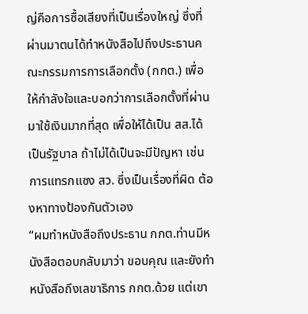ญ่คือการซื้อเสียงที่เป็นเรื่องใหญ่ ซึ่งที่ผ่านมาตนได้ทำหนังสือไปถึงประธานคณะกรรมการการเลือกตั้ง (กกต.) เพื่อให้กำลังใจและบอกว่าการเลือกตั้งที่ผ่านมาใช้เงินมากที่สุด เพื่อให้ได้เป็น สส.ได้เป็นรัฐบาล ถ้าไม่ได้เป็นจะมีปัญหา เช่น การแทรกแซง สว. ซึ่งเป็นเรื่องที่ผิด ต้องหาทางป้องกันตัวเอง
“ผมทำหนังสือถึงประธาน กกต.ท่านมีหนังสือตอบกลับมาว่า ขอบคุณ และยังทำหนังสือถึงเลขาธิการ กกต.ด้วย แต่เขา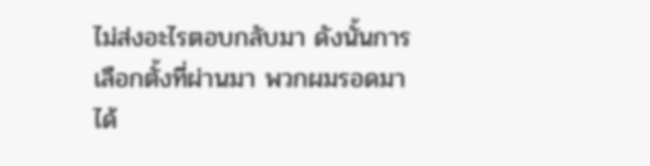ไม่ส่งอะไรตอบกลับมา ดังนั้นการเลือกตั้งที่ผ่านมา พวกผมรอดมาได้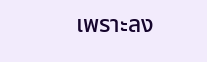เพราะลง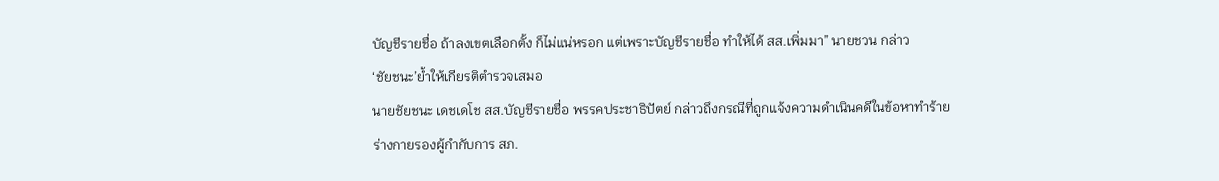บัญชีรายชื่อ ถ้าลงเขตเลือกตั้ง ก็ไม่แน่หรอก แต่เพราะบัญชีรายชื่อ ทำให้ได้ สส.เพิ่มมา” นายชวน กล่าว
‘ชัยชนะ’ย้ำให้เกียรติตำรวจเสมอ
นายชัยชนะ เดชเดโช สส.บัญชีรายชื่อ พรรคประชาธิปัตย์ กล่าวถึงกรณีที่ถูกแจ้งความดำเนินคดีในข้อหาทำร้ายร่างกายรองผู้กำกับการ สภ.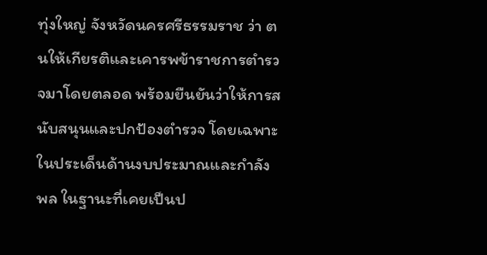ทุ่งใหญ่ จังหวัดนครศรีธรรมราช ว่า ตนให้เกียรติและเคารพข้าราชการตำรวจมาโดยตลอด พร้อมยืนยันว่าให้การสนับสนุนและปกป้องตำรวจ โดยเฉพาะในประเด็นด้านงบประมาณและกำลังพล ในฐานะที่เคยเป็นป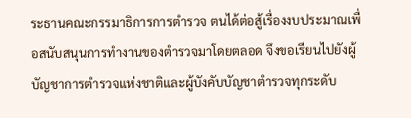ระธานคณะกรรมาธิการการตำรวจ ตนได้ต่อสู้เรื่องงบประมาณเพื่อสนับสนุนการทำงานของตำรวจมาโดยตลอด จึงขอเรียนไปยังผู้บัญชาการตำรวจแห่งชาติและผู้บังคับบัญชาตำรวจทุกระดับ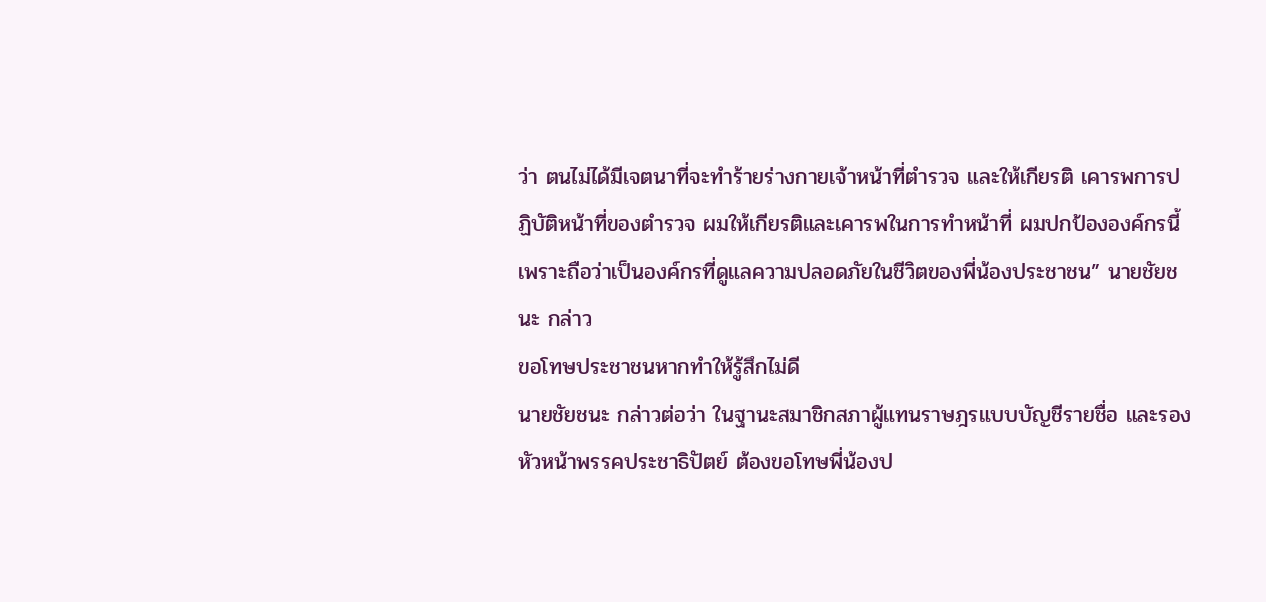ว่า ตนไม่ได้มีเจตนาที่จะทำร้ายร่างกายเจ้าหน้าที่ตำรวจ และให้เกียรติ เคารพการปฏิบัติหน้าที่ของตำรวจ ผมให้เกียรติและเคารพในการทำหน้าที่ ผมปกป้ององค์กรนี้ เพราะถือว่าเป็นองค์กรที่ดูแลความปลอดภัยในชีวิตของพี่น้องประชาชน” นายชัยชนะ กล่าว
ขอโทษประชาชนหากทำให้รู้สึกไม่ดี
นายชัยชนะ กล่าวต่อว่า ในฐานะสมาชิกสภาผู้แทนราษฎรแบบบัญชีรายชื่อ และรองหัวหน้าพรรคประชาธิปัตย์ ต้องขอโทษพี่น้องป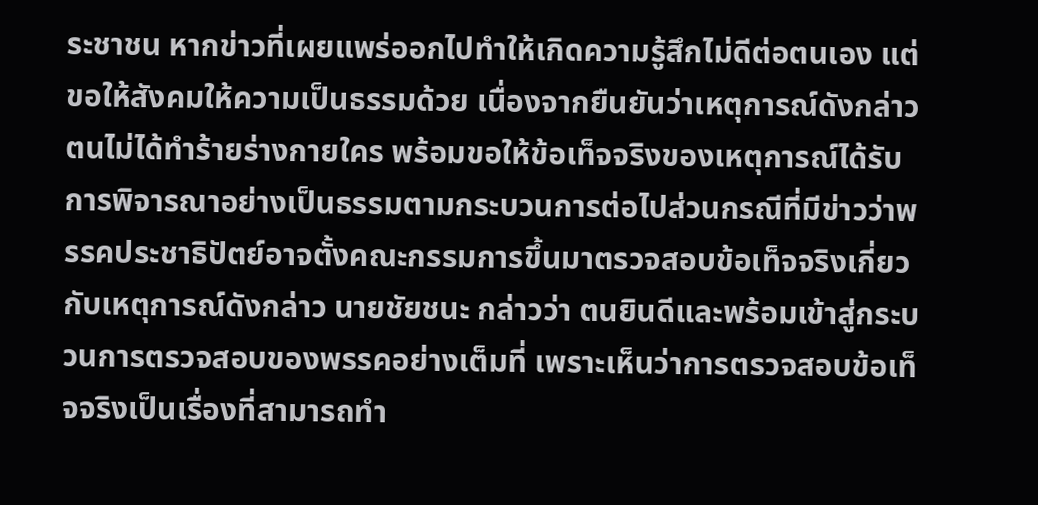ระชาชน หากข่าวที่เผยแพร่ออกไปทำให้เกิดความรู้สึกไม่ดีต่อตนเอง แต่ขอให้สังคมให้ความเป็นธรรมด้วย เนื่องจากยืนยันว่าเหตุการณ์ดังกล่าว ตนไม่ได้ทำร้ายร่างกายใคร พร้อมขอให้ข้อเท็จจริงของเหตุการณ์ได้รับการพิจารณาอย่างเป็นธรรมตามกระบวนการต่อไปส่วนกรณีที่มีข่าวว่าพรรคประชาธิปัตย์อาจตั้งคณะกรรมการขึ้นมาตรวจสอบข้อเท็จจริงเกี่ยวกับเหตุการณ์ดังกล่าว นายชัยชนะ กล่าวว่า ตนยินดีและพร้อมเข้าสู่กระบวนการตรวจสอบของพรรคอย่างเต็มที่ เพราะเห็นว่าการตรวจสอบข้อเท็จจริงเป็นเรื่องที่สามารถทำ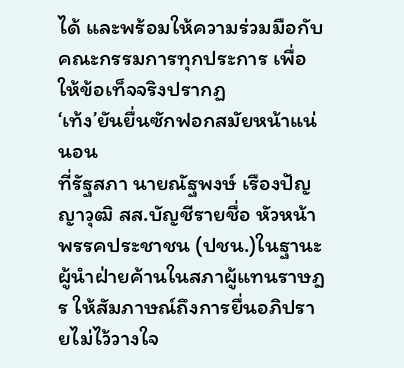ได้ และพร้อมให้ความร่วมมือกับคณะกรรมการทุกประการ เพื่อให้ข้อเท็จจริงปรากฏ
‘เท้ง’ยันยื่นซักฟอกสมัยหน้าแน่นอน
ที่รัฐสภา นายณัฐพงษ์ เรืองปัญญาวุฒิ สส.บัญชีรายชื่อ หัวหน้าพรรคประชาชน (ปชน.)ในฐานะผู้นำฝ่ายค้านในสภาผู้แทนราษฎร ให้สัมภาษณ์ถึงการยื่นอภิปรายไม่ไว้วางใจ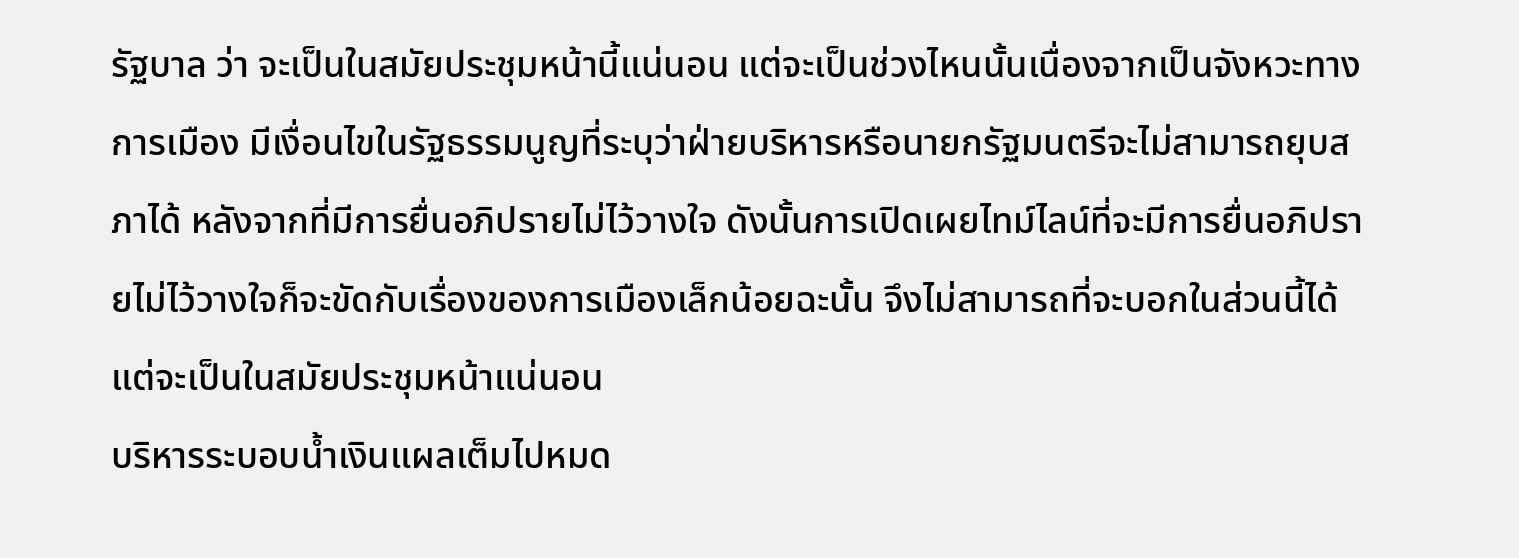รัฐบาล ว่า จะเป็นในสมัยประชุมหน้านี้แน่นอน แต่จะเป็นช่วงไหนนั้นเนื่องจากเป็นจังหวะทางการเมือง มีเงื่อนไขในรัฐธรรมนูญที่ระบุว่าฝ่ายบริหารหรือนายกรัฐมนตรีจะไม่สามารถยุบสภาได้ หลังจากที่มีการยื่นอภิปรายไม่ไว้วางใจ ดังนั้นการเปิดเผยไทม์ไลน์ที่จะมีการยื่นอภิปรายไม่ไว้วางใจก็จะขัดกับเรื่องของการเมืองเล็กน้อยฉะนั้น จึงไม่สามารถที่จะบอกในส่วนนี้ได้ แต่จะเป็นในสมัยประชุมหน้าแน่นอน
บริหารระบอบน้ำเงินแผลเต็มไปหมด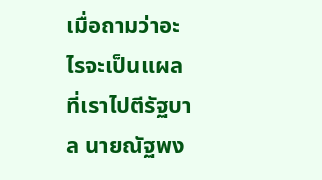เมื่อถามว่าอะไรจะเป็นแผลที่เราไปตีรัฐบาล นายณัฐพง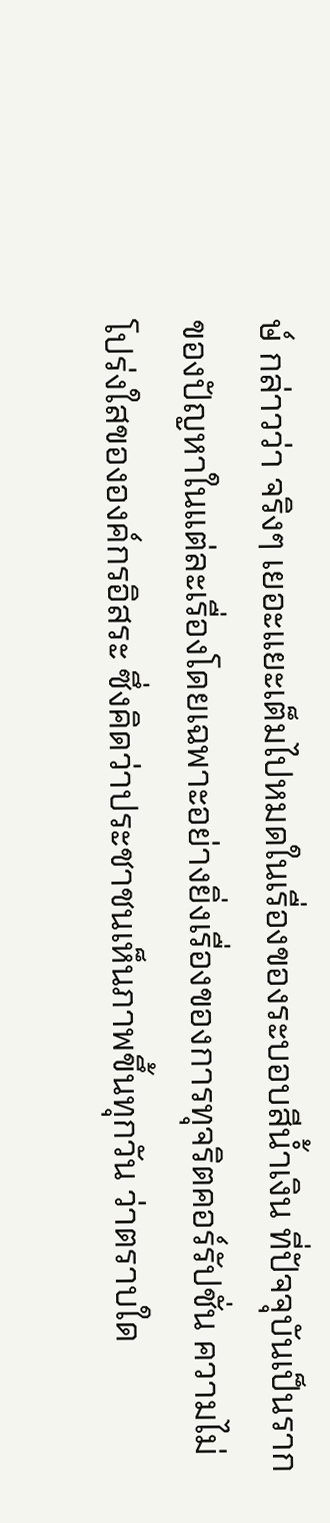ษ์ กล่าวว่า จริงๆ เยอะแยะเต็มไปหมดในเรื่องของระบอบสีน้ำเงิน ที่ปัจจุบันเป็นรากของปัญหาในแต่ละเรื่องโดยเฉพาะอย่างยิ่งเรื่องของการทุจริตคอร์รัปชั่น ความไม่โปร่งใสขององค์กรอิสระ ซึ่งคิดว่าประชาชนเห็นภาพขึ้นทุกวัน ว่าตราบใด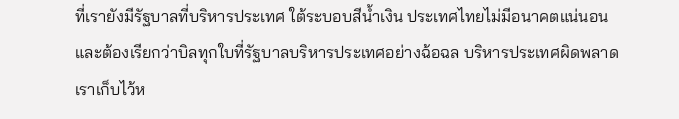ที่เรายังมีรัฐบาลที่บริหารประเทศ ใต้ระบอบสีน้ำเงิน ประเทศไทยไม่มีอนาคตแน่นอน และต้องเรียกว่าบิลทุกใบที่รัฐบาลบริหารประเทศอย่างฉ้อฉล บริหารประเทศผิดพลาด เราเก็บไว้ห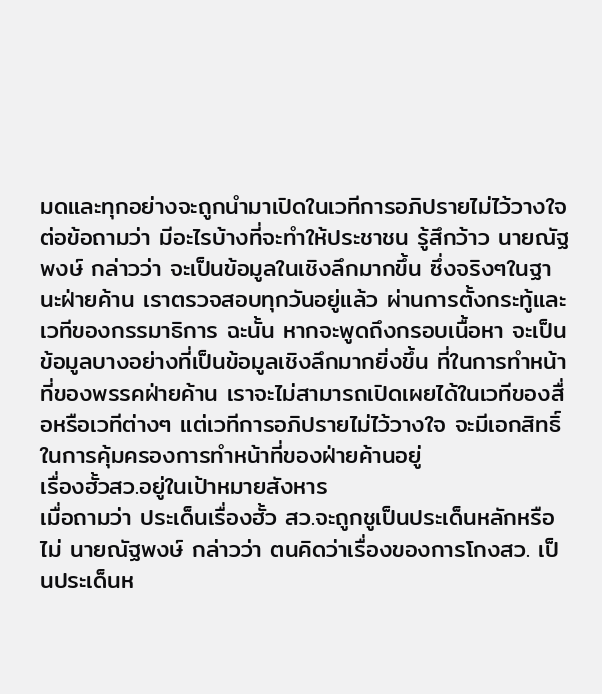มดและทุกอย่างจะถูกนำมาเปิดในเวทีการอภิปรายไม่ไว้วางใจ
ต่อข้อถามว่า มีอะไรบ้างที่จะทำให้ประชาชน รู้สึกว้าว นายณัฐพงษ์ กล่าวว่า จะเป็นข้อมูลในเชิงลึกมากขึ้น ซึ่งจริงๆในฐานะฝ่ายค้าน เราตรวจสอบทุกวันอยู่แล้ว ผ่านการตั้งกระทู้และเวทีของกรรมาธิการ ฉะนั้น หากจะพูดถึงกรอบเนื้อหา จะเป็นข้อมูลบางอย่างที่เป็นข้อมูลเชิงลึกมากยิ่งขึ้น ที่ในการทำหน้าที่ของพรรคฝ่ายค้าน เราจะไม่สามารถเปิดเผยได้ในเวทีของสื่อหรือเวทีต่างๆ แต่เวทีการอภิปรายไม่ไว้วางใจ จะมีเอกสิทธิ์ในการคุ้มครองการทำหน้าที่ของฝ่ายค้านอยู่
เรื่องฮั้วสว.อยู่ในเป้าหมายสังหาร
เมื่อถามว่า ประเด็นเรื่องฮั้ว สว.จะถูกชูเป็นประเด็นหลักหรือไม่ นายณัฐพงษ์ กล่าวว่า ตนคิดว่าเรื่องของการโกงสว. เป็นประเด็นห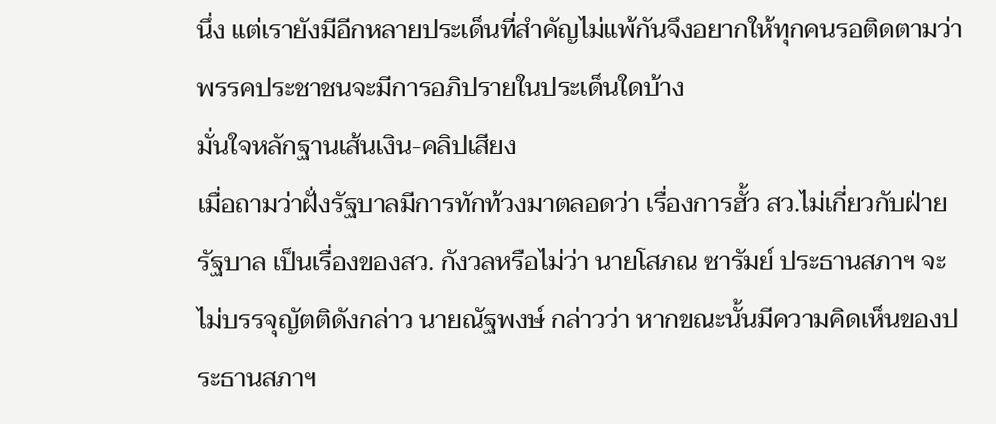นึ่ง แต่เรายังมีอีกหลายประเด็นที่สำคัญไม่แพ้กันจึงอยากให้ทุกคนรอติดตามว่าพรรคประชาชนจะมีการอภิปรายในประเด็นใดบ้าง
มั่นใจหลักฐานเส้นเงิน-คลิปเสียง
เมื่อถามว่าฝั่งรัฐบาลมีการทักท้วงมาตลอดว่า เรื่องการฮั้ว สว.ไม่เกี่ยวกับฝ่ายรัฐบาล เป็นเรื่องของสว. กังวลหรือไม่ว่า นายโสภณ ซารัมย์ ประธานสภาฯ จะไม่บรรจุญัตติดังกล่าว นายณัฐพงษ์ กล่าวว่า หากขณะนั้นมีความคิดเห็นของประธานสภาฯ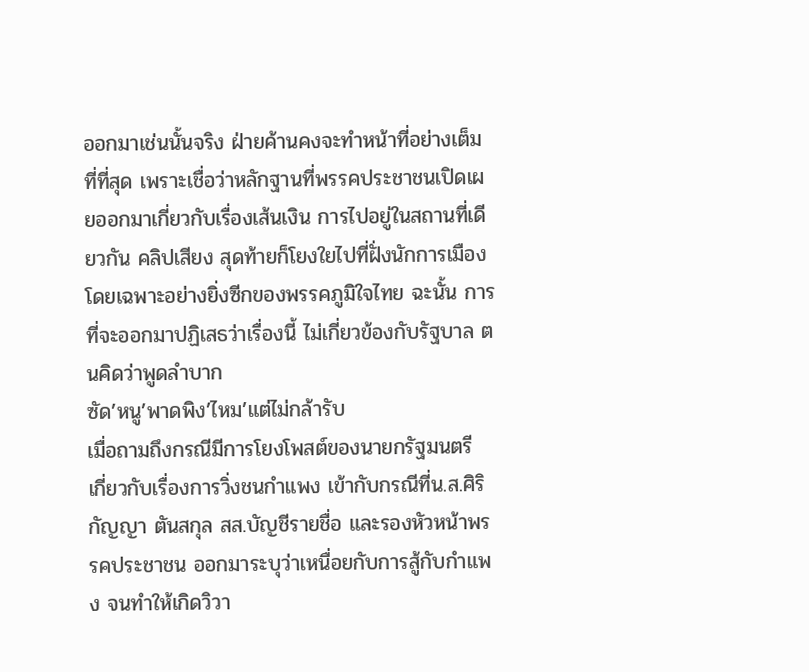ออกมาเช่นนั้นจริง ฝ่ายค้านคงจะทำหน้าที่อย่างเต็มที่ที่สุด เพราะเชื่อว่าหลักฐานที่พรรคประชาชนเปิดเผยออกมาเกี่ยวกับเรื่องเส้นเงิน การไปอยู่ในสถานที่เดียวกัน คลิปเสียง สุดท้ายก็โยงใยไปที่ฝั่งนักการเมือง โดยเฉพาะอย่างยิ่งซีกของพรรคภูมิใจไทย ฉะนั้น การที่จะออกมาปฏิเสธว่าเรื่องนี้ ไม่เกี่ยวข้องกับรัฐบาล ตนคิดว่าพูดลำบาก
ซัด’หนู’พาดพิง’ไหม’แต่ไม่กล้ารับ
เมื่อถามถึงกรณีมีการโยงโพสต์ของนายกรัฐมนตรี เกี่ยวกับเรื่องการวิ่งชนกำแพง เข้ากับกรณีที่น.ส.ศิริกัญญา ตันสกุล สส.บัญชีรายชื่อ และรองหัวหน้าพรรคประชาชน ออกมาระบุว่าเหนื่อยกับการสู้กับกำแพง จนทำให้เกิดวิวา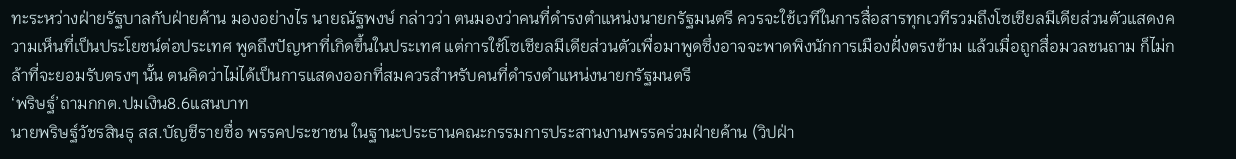ทะระหว่างฝ่ายรัฐบาลกับฝ่ายค้าน มองอย่างไร นายณัฐพงษ์ กล่าวว่า ตนมองว่าคนที่ดำรงตำแหน่งนายกรัฐมนตรี ควรจะใช้เวทีในการสื่อสารทุกเวทีรวมถึงโซเชียลมีเดียส่วนตัวแสดงความเห็นที่เป็นประโยชน์ต่อประเทศ พูดถึงปัญหาที่เกิดขึ้นในประเทศ แต่การใช้โซเชียลมีเดียส่วนตัวเพื่อมาพูดซึ่งอาจจะพาดพิงนักการเมืองฝั่งตรงข้าม แล้วเมื่อถูกสื่อมวลชนถาม ก็ไม่กล้าที่จะยอมรับตรงๆ นั้น ตนคิดว่าไม่ได้เป็นการแสดงออกที่สมควรสำหรับคนที่ดำรงตำแหน่งนายกรัฐมนตรี
‘พริษฐ์’ถามกกต.ปมเงิน8.6แสนบาท
นายพริษฐ์วัชรสินธุ สส.บัญชีรายชื่อ พรรคประชาชน ในฐานะประธานคณะกรรมการประสานงานพรรคร่วมฝ่ายค้าน (วิปฝ่า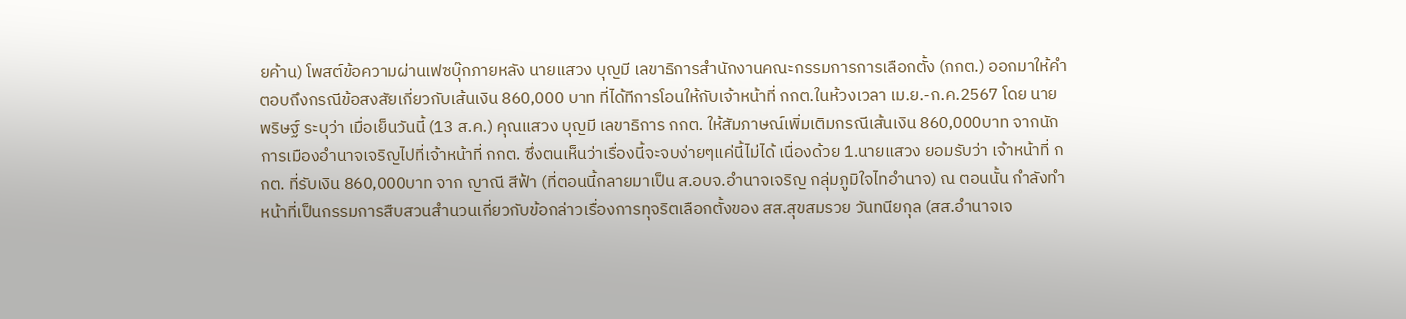ยค้าน) โพสต์ข้อความผ่านเฟซบุ๊กภายหลัง นายแสวง บุญมี เลขาธิการสำนักงานคณะกรรมการการเลือกตั้ง (กกต.) ออกมาให้คำตอบถึงกรณีข้อสงสัยเกี่ยวกับเส้นเงิน 860,000 บาท ที่ได้ทีการโอนให้กับเจ้าหน้าที่ กกต.ในห้วงเวลา เม.ย.-ก.ค.2567 โดย นายพริษฐ์ ระบุว่า เมื่อเย็นวันนี้ (13 ส.ค.) คุณแสวง บุญมี เลขาธิการ กกต. ให้สัมภาษณ์เพิ่มเติมกรณีเส้นเงิน 860,000บาท จากนักการเมืองอำนาจเจริญไปที่เจ้าหน้าที่ กกต. ซึ่งตนเห็นว่าเรื่องนี้จะจบง่ายๆแค่นี้ไม่ได้ เนื่องด้วย 1.นายแสวง ยอมรับว่า เจ้าหน้าที่ กกต. ที่รับเงิน 860,000บาท จาก ญาณี สีฟ้า (ที่ตอนนี้กลายมาเป็น ส.อบจ.อำนาจเจริญ กลุ่มภูมิใจไทอำนาจ) ณ ตอนนั้น กำลังทำหน้าที่เป็นกรรมการสืบสวนสำนวนเกี่ยวกับข้อกล่าวเรื่องการทุจริตเลือกตั้งของ สส.สุขสมรวย วันทนียกุล (สส.อำนาจเจ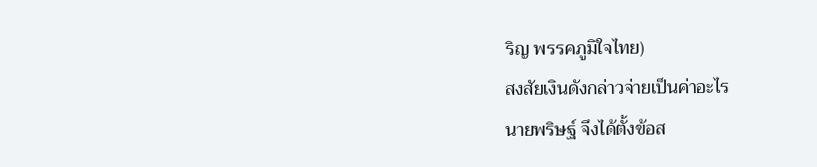ริญ พรรคภูมิใจไทย)
สงสัยเงินดังกล่าวจ่ายเป็นค่าอะไร
นายพริษฐ์ จึงได้ตั้งข้อส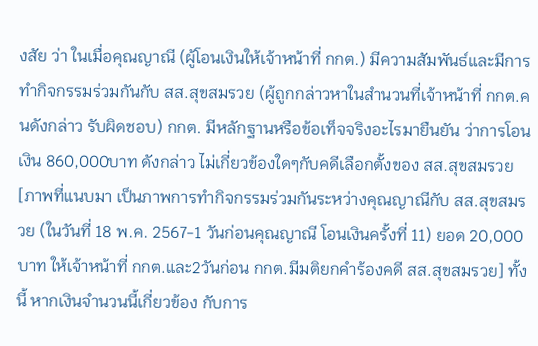งสัย ว่า ในเมื่อคุณญาณี (ผู้โอนเงินให้เจ้าหน้าที่ กกต.) มีความสัมพันธ์และมีการทำกิจกรรมร่วมกันกับ สส.สุขสมรวย (ผู้ถูกกล่าวหาในสำนวนที่เจ้าหน้าที่ กกต.คนดังกล่าว รับผิดชอบ) กกต. มีหลักฐานหรือข้อเท็จจริงอะไรมายืนยัน ว่าการโอนเงิน 860,000บาท ดังกล่าว ไม่เกี่ยวข้องใดๆกับคดีเลือกตั้งของ สส.สุขสมรวย [ภาพที่แนบมา เป็นภาพการทำกิจกรรมร่วมกันระหว่างคุณญาณีกับ สส.สุขสมรวย (ในวันที่ 18 พ.ค. 2567-1 วันก่อนคุณญาณี โอนเงินครั้งที่ 11) ยอด 20,000 บาท ให้เจ้าหน้าที่ กกต.และ2วันก่อน กกต.มีมติยกคำร้องคดี สส.สุขสมรวย] ทั้งนี้ หากเงินจำนวนนี้เกี่ยวข้อง กับการ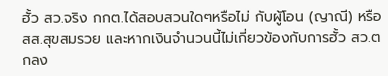ฮั้ว สว.จริง กกต.ได้สอบสวนใดๆหรือไม่ กับผู้โอน (ญาณี) หรือ สส.สุขสมรวย และหากเงินจำนวนนี้ไม่เกี่ยวข้องกับการฮั้ว สว.ตกลง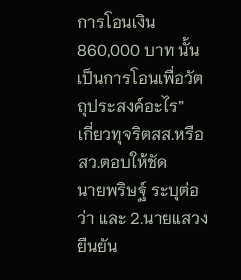การโอนเงิน 860,000 บาท นั้น เป็นการโอนเพื่อวัตถุประสงค์อะไร”
เกี่ยวทุจริตสส.หรือสว.ตอบให้ชัด
นายพริษฐ์ ระบุต่อว่า และ 2.นายแสวง ยืนยัน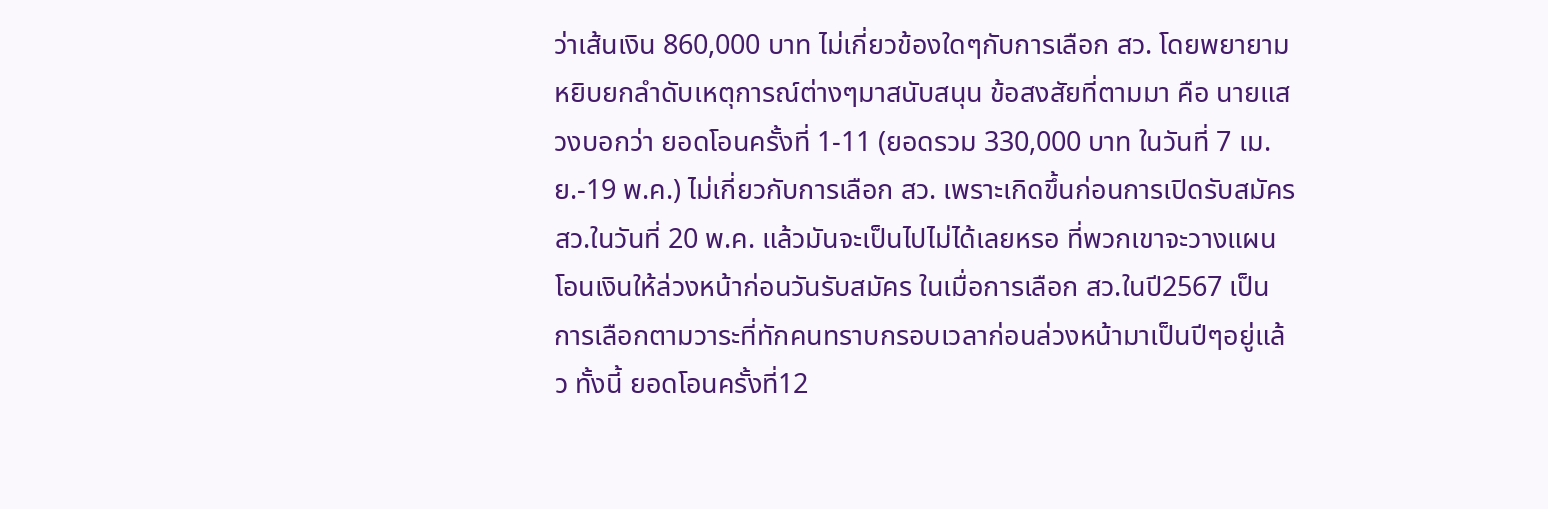ว่าเส้นเงิน 860,000 บาท ไม่เกี่ยวข้องใดๆกับการเลือก สว. โดยพยายามหยิบยกลำดับเหตุการณ์ต่างๆมาสนับสนุน ข้อสงสัยที่ตามมา คือ นายแสวงบอกว่า ยอดโอนครั้งที่ 1-11 (ยอดรวม 330,000 บาท ในวันที่ 7 เม.ย.-19 พ.ค.) ไม่เกี่ยวกับการเลือก สว. เพราะเกิดขึ้นก่อนการเปิดรับสมัคร สว.ในวันที่ 20 พ.ค. แล้วมันจะเป็นไปไม่ได้เลยหรอ ที่พวกเขาจะวางแผนโอนเงินให้ล่วงหน้าก่อนวันรับสมัคร ในเมื่อการเลือก สว.ในปี2567 เป็นการเลือกตามวาระที่ทักคนทราบกรอบเวลาก่อนล่วงหน้ามาเป็นปีๆอยู่แล้ว ทั้งนี้ ยอดโอนครั้งที่12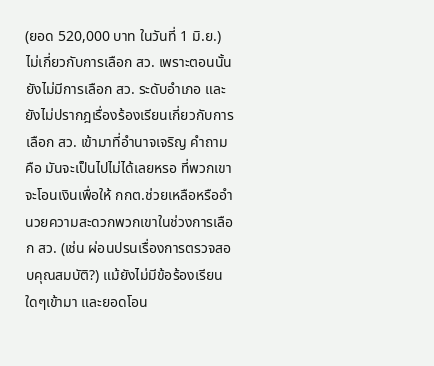(ยอด 520,000 บาท ในวันที่ 1 มิ.ย.) ไม่เกี่ยวกับการเลือก สว. เพราะตอนนั้น ยังไม่มีการเลือก สว. ระดับอำเภอ และยังไม่ปรากฎเรื่องร้องเรียนเกี่ยวกับการเลือก สว. เข้ามาที่อำนาจเจริญ คำถามคือ มันจะเป็นไปไม่ได้เลยหรอ ที่พวกเขาจะโอนเงินเพื่อให้ กกต.ช่วยเหลือหรืออำนวยความสะดวกพวกเขาในช่วงการเลือก สว. (เช่น ผ่อนปรนเรื่องการตรวจสอบคุณสมบัติ?) แม้ยังไม่มีข้อร้องเรียนใดๆเข้ามา และยอดโอน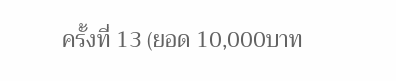ครั้งที่ 13 (ยอด 10,000บาท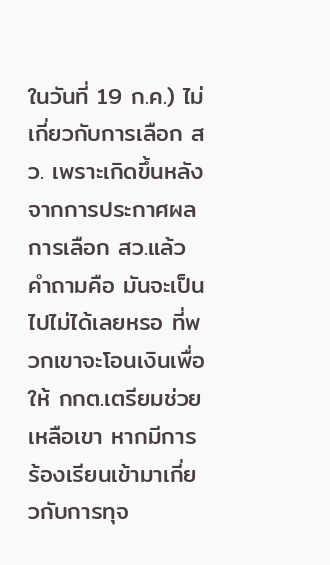ในวันที่ 19 ก.ค.) ไม่เกี่ยวกับการเลือก สว. เพราะเกิดขึ้นหลังจากการประกาศผลการเลือก สว.แล้ว คำถามคือ มันจะเป็นไปไม่ได้เลยหรอ ที่พวกเขาจะโอนเงินเพื่อให้ กกต.เตรียมช่วยเหลือเขา หากมีการร้องเรียนเข้ามาเกี่ยวกับการทุจ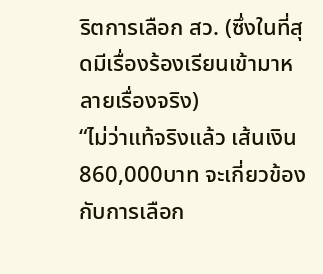ริตการเลือก สว. (ซึ่งในที่สุดมีเรื่องร้องเรียนเข้ามาหลายเรื่องจริง)
“ไม่ว่าแท้จริงแล้ว เส้นเงิน 860,000บาท จะเกี่ยวข้องกับการเลือก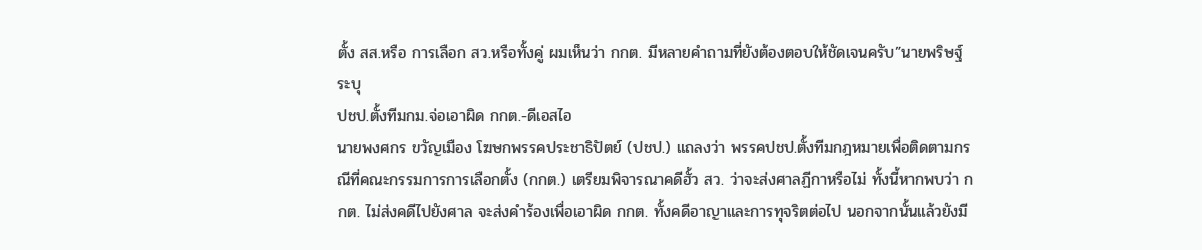ตั้ง สส.หรือ การเลือก สว.หรือทั้งคู่ ผมเห็นว่า กกต. มีหลายคำถามที่ยังต้องตอบให้ชัดเจนครับ”นายพริษฐ์ ระบุ
ปชป.ตั้งทีมกม.จ่อเอาผิด กกต.-ดีเอสไอ
นายพงศกร ขวัญเมือง โฆษกพรรคประชาธิปัตย์ (ปชป.) แถลงว่า พรรคปชป.ตั้งทีมกฎหมายเพื่อติดตามกรณีที่คณะกรรมการการเลือกตั้ง (กกต.) เตรียมพิจารณาคดีฮั้ว สว. ว่าจะส่งศาลฏีกาหรือไม่ ทั้งนี้หากพบว่า กกต. ไม่ส่งคดีไปยังศาล จะส่งคำร้องเพื่อเอาผิด กกต. ทั้งคดีอาญาและการทุจริตต่อไป นอกจากนั้นแล้วยังมี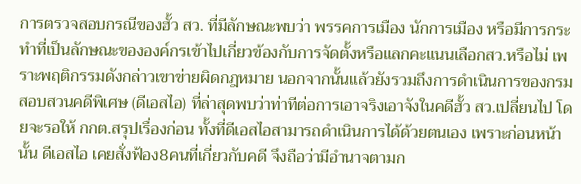การตรวจสอบกรณีของฮั้ว สว. ที่มีลักษณะพบว่า พรรคการเมือง นักการเมือง หรือมีการกระทำที่เป็นลักษณะขององค์กรเข้าไปเกี่ยวข้องกับการจัดตั้งหรือแลกคะแนนเลือกสว.หรือไม่ เพราะพฤติกรรมดังกล่าวเขาข่ายผิดกฎหมาย นอกจากนั้นแล้วยังรวมถึงการดำเนินการของกรมสอบสวนคดีพิเศษ (ดีเอสไอ) ที่ล่าสุดพบว่าท่าทีต่อการเอาจริงเอาจังในคดีฮั้ว สว.เปลี่ยนไป โดยจะรอให้ กกต.สรุปเรื่องก่อน ทั้งที่ดีเอสไอสามารถดำเนินการได้ด้วยตนเอง เพราะก่อนหน้านั้น ดีเอสไอ เคยสั่งฟ้อง8คนที่เกี่ยวกับคดี จึงถือว่ามีอำนาจตามก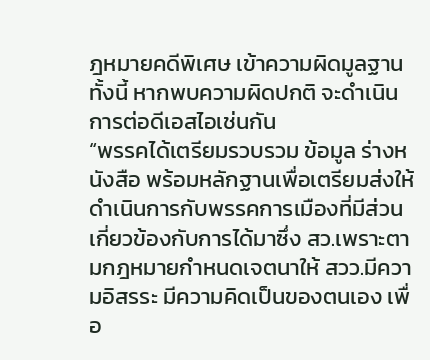ฎหมายคดีพิเศษ เข้าความผิดมูลฐาน ทั้งนี้ หากพบความผิดปกติ จะดำเนินการต่อดีเอสไอเช่นกัน
“พรรคได้เตรียมรวบรวม ข้อมูล ร่างหนังสือ พร้อมหลักฐานเพื่อเตรียมส่งให้ดำเนินการกับพรรคการเมืองที่มีส่วนเกี่ยวข้องกับการได้มาซึ่ง สว.เพราะตามกฎหมายกำหนดเจตนาให้ สวว.มีความอิสรระ มีความคิดเป็นของตนเอง เพื่อ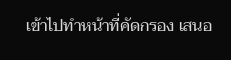เข้าไปทำหน้าที่คัดกรอง เสนอ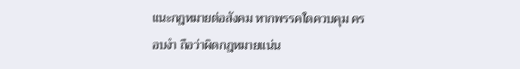แนะกฎหมายต่อสังคม หากพรรคใดควบคุม ครอบงำ ถือว่าผิดกฎหมายแน่น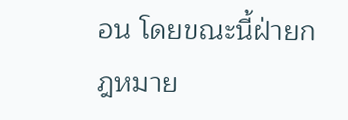อน โดยขณะนี้ฝ่ายกฎหมาย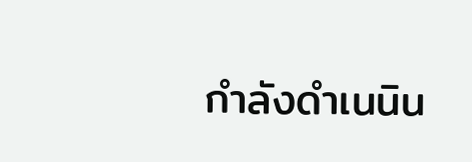กำลังดำเนนิน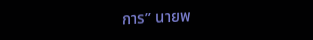การ” นายพ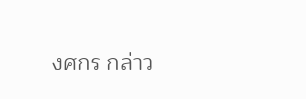งศกร กล่าว